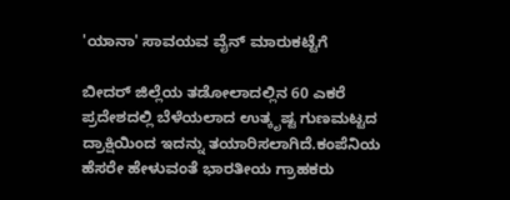'ಯಾನಾ' ಸಾವಯವ ವೈನ್ ಮಾರುಕಟ್ಟೆಗೆ

ಬೀದರ್ ಜಿಲ್ಲೆಯ ತಡೋಲಾದಲ್ಲಿನ 60 ಎಕರೆ ಪ್ರದೇಶದಲ್ಲಿ ಬೆಳೆಯಲಾದ ಉತ್ಕೃಷ್ಟ ಗುಣಮಟ್ಟದ ದ್ರಾಕ್ಷಿಯಿಂದ ಇದನ್ನು ತಯಾರಿಸಲಾಗಿದೆ.ಕಂಪೆನಿಯ ಹೆಸರೇ ಹೇಳುವಂತೆ ಭಾರತೀಯ ಗ್ರಾಹಕರು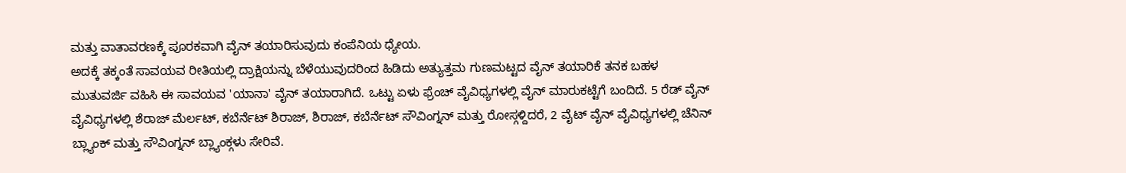ಮತ್ತು ವಾತಾವರಣಕ್ಕೆ ಪೂರಕವಾಗಿ ವೈನ್ ತಯಾರಿಸುವುದು ಕಂಪೆನಿಯ ಧ್ಯೇಯ.
ಅದಕ್ಕೆ ತಕ್ಕಂತೆ ಸಾವಯವ ರೀತಿಯಲ್ಲಿ ದ್ರಾಕ್ಷಿಯನ್ನು ಬೆಳೆಯುವುದರಿಂದ ಹಿಡಿದು ಅತ್ಯುತ್ತಮ ಗುಣಮಟ್ಟದ ವೈನ್ ತಯಾರಿಕೆ ತನಕ ಬಹಳ ಮುತುವರ್ಜಿ ವಹಿಸಿ ಈ ಸಾವಯವ 'ಯಾನಾ' ವೈನ್ ತಯಾರಾಗಿದೆ. ಒಟ್ಟು ಏಳು ಫ್ರೆಂಚ್ ವೈವಿಧ್ಯಗಳಲ್ಲಿ ವೈನ್ ಮಾರುಕಟ್ಟೆಗೆ ಬಂದಿದೆ. 5 ರೆಡ್ ವೈನ್ ವೈವಿಧ್ಯಗಳಲ್ಲಿ ಶೆರಾಜ್ ಮೆರ್ಲಟ್, ಕಬೆರ್ನೆಟ್ ಶಿರಾಜ್, ಶಿರಾಜ್, ಕಬೆರ್ನೆಟ್ ಸೌವಿಂಗ್ನನ್ ಮತ್ತು ರೋಸ್ಗಳ್ದಿದರೆ, 2 ವೈಟ್ ವೈನ್ ವೈವಿಧ್ಯಗಳಲ್ಲಿ ಚೆನಿನ್ ಬ್ಲ್ಯಾಂಕ್ ಮತ್ತು ಸೌವಿಂಗ್ನನ್ ಬ್ಲ್ಯಾಂಕ್ಗಳು ಸೇರಿವೆ.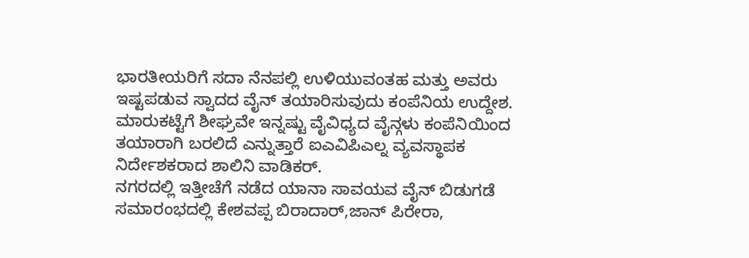ಭಾರತೀಯರಿಗೆ ಸದಾ ನೆನಪಲ್ಲಿ ಉಳಿಯುವಂತಹ ಮತ್ತು ಅವರು ಇಷ್ಟಪಡುವ ಸ್ವಾದದ ವೈನ್ ತಯಾರಿಸುವುದು ಕಂಪೆನಿಯ ಉದ್ದೇಶ. ಮಾರುಕಟ್ಟೆಗೆ ಶೀಘ್ರವೇ ಇನ್ನಷ್ಟು ವೈವಿಧ್ಯದ ವೈನ್ಗಳು ಕಂಪೆನಿಯಿಂದ ತಯಾರಾಗಿ ಬರಲಿದೆ ಎನ್ನುತ್ತಾರೆ ಐಎವಿಪಿಎಲ್ನ ವ್ಯವಸ್ಥಾಪಕ ನಿರ್ದೇಶಕರಾದ ಶಾಲಿನಿ ವಾಡಿಕರ್.
ನಗರದಲ್ಲಿ ಇತ್ತೀಚೆಗೆ ನಡೆದ ಯಾನಾ ಸಾವಯವ ವೈನ್ ಬಿಡುಗಡೆ ಸಮಾರಂಭದಲ್ಲಿ ಕೇಶವಪ್ಪ ಬಿರಾದಾರ್,ಜಾನ್ ಪಿರೇರಾ,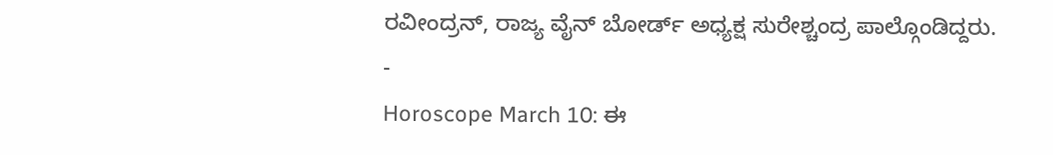ರವೀಂದ್ರನ್, ರಾಜ್ಯ ವೈನ್ ಬೋರ್ಡ್ ಅಧ್ಯಕ್ಷ ಸುರೇಶ್ಚಂದ್ರ ಪಾಲ್ಗೊಂಡಿದ್ದರು.
-
Horoscope March 10: ಈ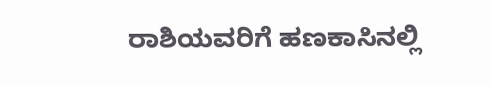ರಾಶಿಯವರಿಗೆ ಹಣಕಾಸಿನಲ್ಲಿ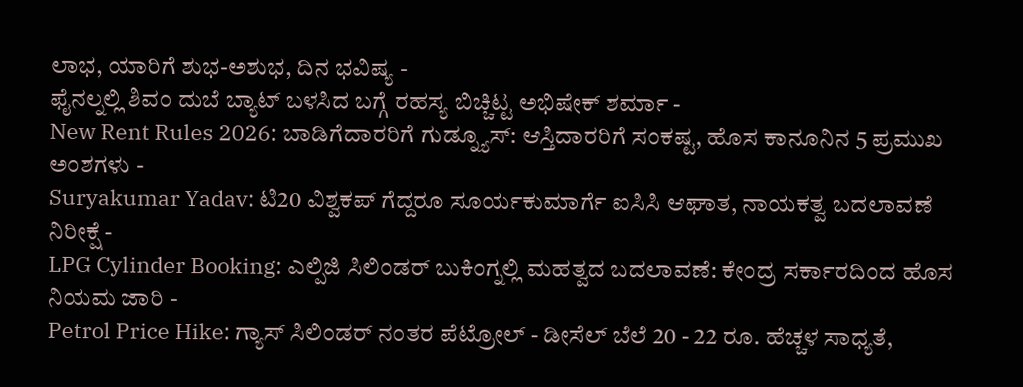ಲಾಭ, ಯಾರಿಗೆ ಶುಭ-ಅಶುಭ, ದಿನ ಭವಿಷ್ಯ -
ಫೈನಲ್ನಲ್ಲಿ ಶಿವಂ ದುಬೆ ಬ್ಯಾಟ್ ಬಳಸಿದ ಬಗ್ಗೆ ರಹಸ್ಯ ಬಿಚ್ಚಿಟ್ಟ ಅಭಿಷೇಕ್ ಶರ್ಮಾ -
New Rent Rules 2026: ಬಾಡಿಗೆದಾರರಿಗೆ ಗುಡ್ನ್ಯೂಸ್: ಆಸ್ತಿದಾರರಿಗೆ ಸಂಕಷ್ಟ, ಹೊಸ ಕಾನೂನಿನ 5 ಪ್ರಮುಖ ಅಂಶಗಳು -
Suryakumar Yadav: ಟಿ20 ವಿಶ್ವಕಪ್ ಗೆದ್ದರೂ ಸೂರ್ಯಕುಮಾರ್ಗೆ ಐಸಿಸಿ ಆಘಾತ, ನಾಯಕತ್ವ ಬದಲಾವಣೆ ನಿರೀಕ್ಷೆ -
LPG Cylinder Booking: ಎಲ್ಪಿಜಿ ಸಿಲಿಂಡರ್ ಬುಕಿಂಗ್ನಲ್ಲಿ ಮಹತ್ವದ ಬದಲಾವಣೆ: ಕೇಂದ್ರ ಸರ್ಕಾರದಿಂದ ಹೊಸ ನಿಯಮ ಜಾರಿ -
Petrol Price Hike: ಗ್ಯಾಸ್ ಸಿಲಿಂಡರ್ ನಂತರ ಪೆಟ್ರೋಲ್ - ಡೀಸೆಲ್ ಬೆಲೆ 20 - 22 ರೂ. ಹೆಚ್ಚಳ ಸಾಧ್ಯತೆ,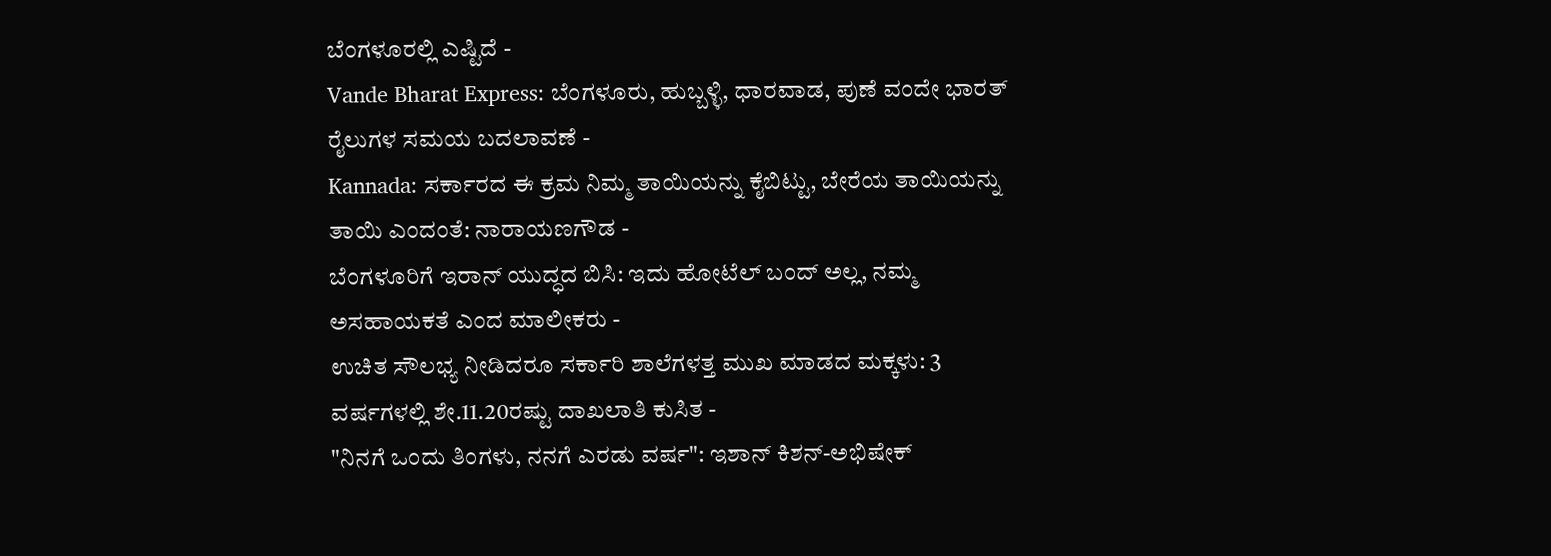ಬೆಂಗಳೂರಲ್ಲಿ ಎಷ್ಟಿದೆ -
Vande Bharat Express: ಬೆಂಗಳೂರು, ಹುಬ್ಬಳ್ಳಿ, ಧಾರವಾಡ, ಪುಣೆ ವಂದೇ ಭಾರತ್ ರೈಲುಗಳ ಸಮಯ ಬದಲಾವಣೆ -
Kannada: ಸರ್ಕಾರದ ಈ ಕ್ರಮ ನಿಮ್ಮ ತಾಯಿಯನ್ನು ಕೈಬಿಟ್ಟು, ಬೇರೆಯ ತಾಯಿಯನ್ನು ತಾಯಿ ಎಂದಂತೆ: ನಾರಾಯಣಗೌಡ -
ಬೆಂಗಳೂರಿಗೆ ಇರಾನ್ ಯುದ್ಧದ ಬಿಸಿ: ಇದು ಹೋಟೆಲ್ ಬಂದ್ ಅಲ್ಲ, ನಮ್ಮ ಅಸಹಾಯಕತೆ ಎಂದ ಮಾಲೀಕರು -
ಉಚಿತ ಸೌಲಭ್ಯ ನೀಡಿದರೂ ಸರ್ಕಾರಿ ಶಾಲೆಗಳತ್ತ ಮುಖ ಮಾಡದ ಮಕ್ಕಳು: 3 ವರ್ಷಗಳಲ್ಲಿ ಶೇ.11.20ರಷ್ಟು ದಾಖಲಾತಿ ಕುಸಿತ -
"ನಿನಗೆ ಒಂದು ತಿಂಗಳು, ನನಗೆ ಎರಡು ವರ್ಷ": ಇಶಾನ್ ಕಿಶನ್-ಅಭಿಷೇಕ್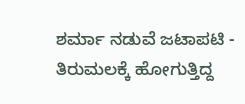ಶರ್ಮಾ ನಡುವೆ ಜಟಾಪಟಿ -
ತಿರುಮಲಕ್ಕೆ ಹೋಗುತ್ತಿದ್ದ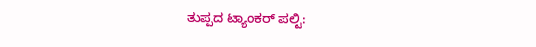ತುಪ್ಪದ ಟ್ಯಾಂಕರ್ ಪಲ್ಟಿ: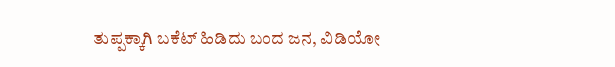ತುಪ್ಪಕ್ಕಾಗಿ ಬಕೆಟ್ ಹಿಡಿದು ಬಂದ ಜನ, ವಿಡಿಯೋ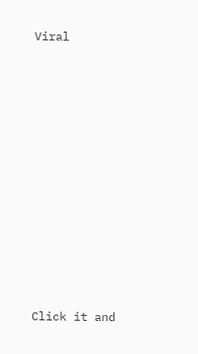Viral












Click it and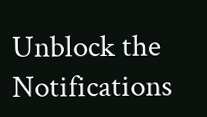Unblock the Notifications